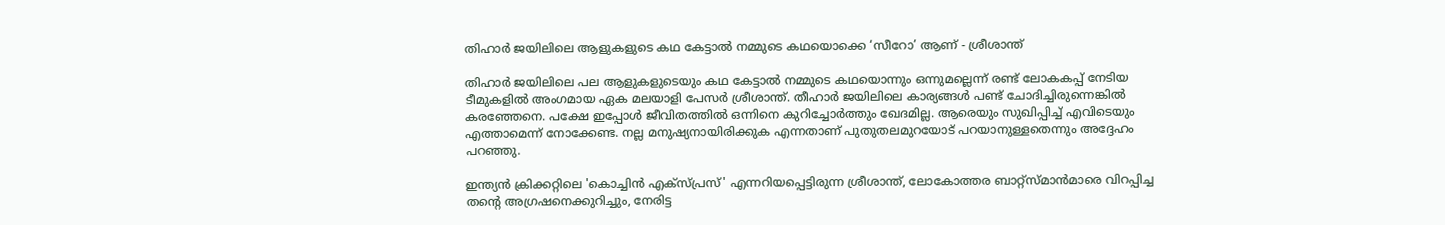തിഹാർ ജയിലിലെ ആളുകളുടെ കഥ കേട്ടാൽ നമ്മുടെ കഥയൊക്കെ ‘സീറോ’ ആണ് - ശ്രീശാന്ത്

തിഹാർ ജയിലിലെ പല ആളുകളുടെയും കഥ കേട്ടാൽ നമ്മുടെ കഥയൊന്നും ഒന്നുമല്ലെന്ന് രണ്ട് ലോകകപ്പ് നേടിയ ടീമുകളിൽ അംഗമായ ഏക മലയാളി പേസർ ശ്രീശാന്ത്. തീഹാർ ജയിലിലെ കാര്യങ്ങൾ പണ്ട് ചോദിച്ചിരുന്നെങ്കിൽ കരഞ്ഞേനെ. പക്ഷേ ഇപ്പോൾ ജീവിതത്തിൽ ഒന്നിനെ കുറിച്ചോർത്തും ഖേദമില്ല. ആരെയും സുഖിപ്പിച്ച് എവിടെയും എത്താമെന്ന് നോക്കേണ്ട. നല്ല മനുഷ്യനായിരിക്കുക എന്നതാണ് പുതുതലമുറയോട് പറയാനുള്ളതെന്നും അദ്ദേഹം പറഞ്ഞു.

ഇന്ത്യൻ ക്രിക്കറ്റിലെ 'കൊച്ചിൻ എക്സ്പ്രസ്' എന്നറിയപ്പെട്ടിരുന്ന ശ്രീശാന്ത്, ലോകോത്തര ബാറ്റ്സ്മാൻമാരെ വിറപ്പിച്ച തന്റെ അഗ്രഷനെക്കുറിച്ചും, നേരിട്ട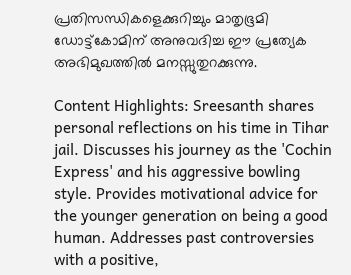പ്രതിസന്ധികളെക്കുറിച്ചും മാതൃഭൂമി ഡോട്ട്കോമിന് അനുവദിച്ച ഈ പ്രത്യേക അഭിമുഖത്തിൽ മനസ്സുതുറക്കുന്നു.

Content Highlights: Sreesanth shares personal reflections on his time in Tihar jail. Discusses his journey as the 'Cochin Express' and his aggressive bowling style. Provides motivational advice for the younger generation on being a good human. Addresses past controversies with a positive,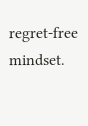regret-free mindset.